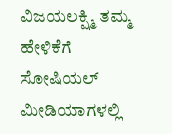ವಿಜಯಲಕ್ಷ್ಮಿ ತಮ್ಮ ಹೇಳಿಕೆಗೆ ಸೋಷಿಯಲ್ ಮೀಡಿಯಾಗಳಲ್ಲಿ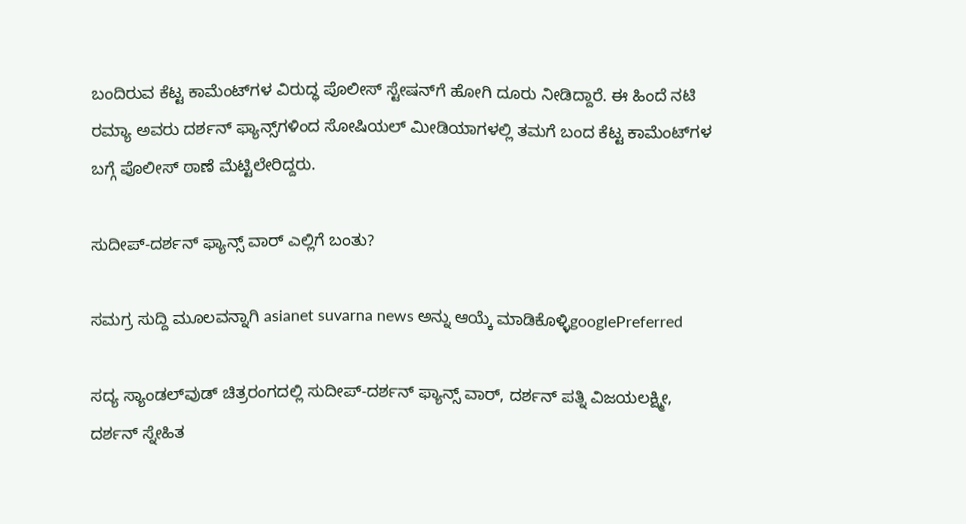ಬಂದಿರುವ ಕೆಟ್ಟ ಕಾಮೆಂಟ್‌ಗಳ ವಿರುದ್ಧ ಪೊಲೀಸ್‌ ಸ್ಟೇಷನ್‌ಗೆ ಹೋಗಿ ದೂರು ನೀಡಿದ್ದಾರೆ. ಈ ಹಿಂದೆ ನಟಿ ರಮ್ಯಾ ಅವರು ದರ್ಶನ್ ಫ್ಯಾನ್ಸ್‌ಗಳಿಂದ ಸೋಷಿಯಲ್ ಮೀಡಿಯಾಗಳಲ್ಲಿ ತಮಗೆ ಬಂದ ಕೆಟ್ಟ ಕಾಮೆಂಟ್‌ಗಳ ಬಗ್ಗೆ ಪೊಲೀಸ್ ಠಾಣೆ ಮೆಟ್ಟಿಲೇರಿದ್ದರು.

ಸುದೀಪ್-ದರ್ಶನ್ ಫ್ಯಾನ್ಸ್‌ ವಾರ್ ಎಲ್ಲಿಗೆ ಬಂತು?

ಸಮಗ್ರ ಸುದ್ದಿ ಮೂಲವನ್ನಾಗಿ asianet suvarna news ಅನ್ನು ಆಯ್ಕೆ ಮಾಡಿಕೊಳ್ಳಿgooglePreferred

ಸದ್ಯ ಸ್ಯಾಂಡಲ್‌ವುಡ್ ಚಿತ್ರರಂಗದಲ್ಲಿ ಸುದೀಪ್-ದರ್ಶನ್ ಫ್ಯಾನ್ಸ್‌ ವಾರ್, ದರ್ಶನ್ ಪತ್ನಿ ವಿಜಯಲಕ್ಷ್ಮೀ, ದರ್ಶನ್ ಸ್ನೇಹಿತ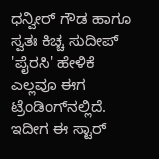ಧನ್ವೀರ್ ಗೌಡ ಹಾಗೂ ಸ್ವತಃ ಕಿಚ್ಚ ಸುದೀಪ್ 'ಪೈರಸಿ' ಹೇಳಿಕೆ ಎಲ್ಲವೂ ಈಗ ಟ್ರೆಂಡಿಂಗ್‌ನಲ್ಲಿದೆ. ಇದೀಗ ಈ ಸ್ಟಾರ್‌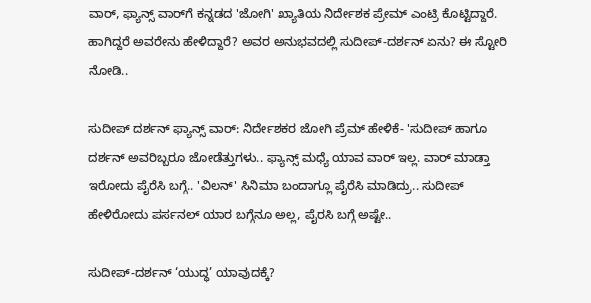ವಾರ್‌, ಫ್ಯಾನ್ಸ್‌ ವಾರ್‌ಗೆ ಕನ್ನಡದ 'ಜೋಗಿ' ಖ್ಯಾತಿಯ ನಿರ್ದೇಶಕ ಪ್ರೇಮ್ ಎಂಟ್ರಿ ಕೊಟ್ಟಿದ್ದಾರೆ. ಹಾಗಿದ್ದರೆ ಅವರೇನು ಹೇಳಿದ್ದಾರೆ? ಅವರ ಅನುಭವದಲ್ಲಿ ಸುದೀಪ್-ದರ್ಶನ್ ಏನು? ಈ ಸ್ಟೋರಿ ನೋಡಿ..

ಸುದೀಪ್ ದರ್ಶನ್ ಫ್ಯಾನ್ಸ್ ವಾರ್: ನಿರ್ದೇಶಕರ ಜೋಗಿ ಪ್ರೆಮ್ ಹೇಳಿಕೆ- 'ಸುದೀಪ್ ಹಾಗೂ ದರ್ಶನ್ ಅವರಿಬ್ಬರೂ ಜೋಡೆತ್ತುಗಳು.. ಫ್ಯಾನ್ಸ್ ಮಧ್ಯೆ ಯಾವ ವಾರ್ ಇಲ್ಲ. ವಾರ್ ಮಾಡ್ತಾ ಇರೋದು ಪೈರೆಸಿ ಬಗ್ಗೆ.. 'ವಿಲನ್' ಸಿನಿಮಾ ಬಂದಾಗ್ಲೂ ಪೈರೆಸಿ ಮಾಡಿದ್ರು.. ಸುದೀಪ್ ಹೇಳಿರೋದು ಪರ್ಸನಲ್ ಯಾರ ಬಗ್ಗೆನೂ ಅಲ್ಲ, ಪೈರಸಿ ಬಗ್ಗೆ ಅಷ್ಟೇ..

ಸುದೀಪ್-ದರ್ಶನ್ ‘ಯುದ್ಧ’ ಯಾವುದಕ್ಕೆ?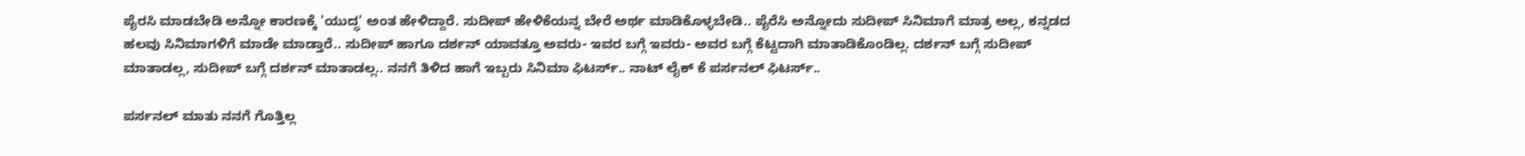ಪೈರಸಿ ಮಾಡಬೇಡಿ ಅನ್ನೋ ಕಾರಣಕ್ಕೆ 'ಯುದ್ಧ' ಅಂತ ಹೇಳಿದ್ದಾರೆ. ಸುದೀಪ್ ಹೇಳಿಕೆಯನ್ನ ಬೇರೆ ಅರ್ಥ ಮಾಡಿಕೊಳ್ಳಬೇಡಿ.. ಪೈರೆಸಿ ಅನ್ನೋದು ಸುದೀಪ್ ಸಿನಿಮಾಗೆ ಮಾತ್ರ ಅಲ್ಲ, ಕನ್ನಡದ ಹಲವು ಸಿನಿಮಾಗಳಿಗೆ ಮಾಡೇ ಮಾಡ್ತಾರೆ.. ಸುದೀಪ್ ಹಾಗೂ ದರ್ಶನ್ ಯಾವತ್ತೂ ಅವರು- ಇವರ ಬಗ್ಗೆ ಇವರು- ಅವರ ಬಗ್ಗೆ ಕೆಟ್ಟದಾಗಿ ಮಾತಾಡಿಕೊಂಡಿಲ್ಲ. ದರ್ಶನ್ ಬಗ್ಗೆ ಸುದೀಪ್ ಮಾತಾಡಲ್ಲ, ಸುದೀಪ್ ಬಗ್ಗೆ ದರ್ಶನ್ ಮಾತಾಡಲ್ಲ.. ನನಗೆ ತಿಳಿದ ಹಾಗೆ ಇಬ್ಬರು ಸಿನಿಮಾ ಫಿಟರ್ಸ್.. ನಾಟ್ ಲೈಕ್ ಕೆ ಪರ್ಸನಲ್ ಫಿಟರ್ಸ್..

ಪರ್ಸನಲ್ ಮಾತು ನನಗೆ ಗೊತ್ತಿಲ್ಲ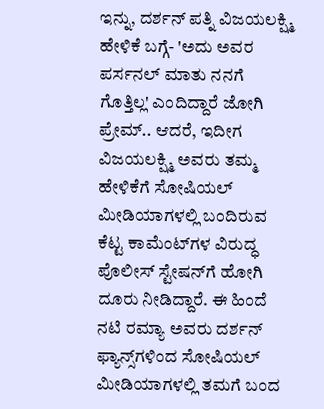ಇನ್ನು, ದರ್ಶನ್ ಪತ್ನಿ ವಿಜಯಲಕ್ಷ್ಮಿ ಹೇಳಿಕೆ ಬಗ್ಗೆ- 'ಅದು ಅವರ ಪರ್ಸನಲ್ ಮಾತು ನನಗೆ ಗೊತ್ತಿಲ್ಲ' ಎಂದಿದ್ದಾರೆ ಜೋಗಿ ಪ್ರೇಮ್.. ಆದರೆ, ಇದೀಗ ವಿಜಯಲಕ್ಷ್ಮಿ ಅವರು ತಮ್ಮ ಹೇಳಿಕೆಗೆ ಸೋಷಿಯಲ್ ಮೀಡಿಯಾಗಳಲ್ಲಿ ಬಂದಿರುವ ಕೆಟ್ಟ ಕಾಮೆಂಟ್‌ಗಳ ವಿರುದ್ಧ ಪೊಲೀಸ್‌ ಸ್ಟೇಷನ್‌ಗೆ ಹೋಗಿ ದೂರು ನೀಡಿದ್ದಾರೆ. ಈ ಹಿಂದೆ ನಟಿ ರಮ್ಯಾ ಅವರು ದರ್ಶನ್ ಫ್ಯಾನ್ಸ್‌ಗಳಿಂದ ಸೋಷಿಯಲ್ ಮೀಡಿಯಾಗಳಲ್ಲಿ ತಮಗೆ ಬಂದ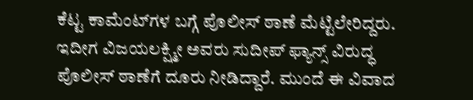ಕೆಟ್ಟ ಕಾಮೆಂಟ್‌ಗಳ ಬಗ್ಗೆ ಪೊಲೀಸ್ ಠಾಣೆ ಮೆಟ್ಟಿಲೇರಿದ್ದರು. ಇದೀಗ ವಿಜಯಲಕ್ಷ್ಮೀ ಅವರು ಸುದೀಪ್ ಫ್ಯಾನ್ಸ್ ವಿರುದ್ಧ ಪೊಲೀಸ್ ಠಾಣೆಗೆ ದೂರು ನೀಡಿದ್ದಾರೆ. ಮುಂದೆ ಈ ವಿವಾದ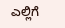ಎಲ್ಲಿಗೆ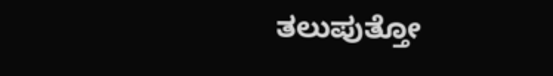ತಲುಪುತ್ತೋ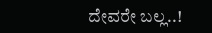ದೇವರೇ ಬಲ್ಲ..!